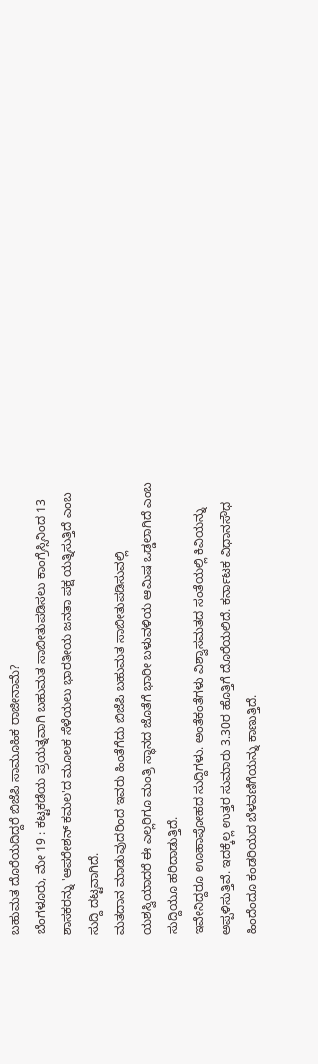ಬಹುಮತ ದೊರೆಯದಿದ್ದರೆ ಬಿಜೆಪಿ ಸಾಮೂಹಿಕ ರಾಜೀನಾಮೆ?
ಬೆಂಗಳೂರು, ಮೇ 19 : ಕಟ್ಟಕಡೆಯ ಪ್ರಯತ್ನವಾಗಿ ಬಹುಮತ ಸಾಬೀತುಪಡಿಸಲು ಕಾಂಗ್ರೆಸ್ಸಿನಿಂದ 13 ಶಾಸಕರನ್ನು 'ಆಪರೇಶನ್ ಕಮಲ'ದ ಮೂಲಕ ಸೆಳೆಯಲು ಭಾರತೀಯ ಜನತಾ ಪಕ್ಷ ಯತ್ನಿಸುತ್ತಿದೆ ಎಂಬ ಸುದ್ದಿ ದಟ್ಟವಾಗಿದೆ.
ಮತದಾನ ಮಾಡುವುದರಿಂದ ಇವರು ಹಿಂತೆಗೆದು ಬಿಜೆಪಿ ಬಹುಮತ ಸಾಬೀತುಪಡಿಸುವಲ್ಲಿ ಯಶಸ್ವಿಯಾದರೆ ಈ ಎಲ್ಲರಿಗೂ ಮಂತ್ರಿ ಸ್ಥಾನದ ಜೊತೆಗೆ ಭಾರೀ ಬಳುವಳಿಯ ಆಮಿಷ ಒಡ್ಡಲಾಗಿದೆ ಎಂಬ ಸುದ್ದಿಯೂ ಹರಿದಾಡುತ್ತಿದೆ.
ಇವೇನಿದ್ದರೂ ಊಹಾಪೋಹದ ಸುದ್ದಿಗಳು. ಅಂತೆಕಂತೆಗಳು ವಿಶ್ವಾಸಮತದ ಸಂತೆಯಲ್ಲಿ ಕಿವಿಯನ್ನು ಅಪ್ಪಳಿಸುತ್ತಿವೆ. ಇದಕ್ಕೆಲ್ಲ ಉತ್ತರ ಸುಮಾರು 3.30ರ ಹೊತ್ತಿಗೆ ದೊರೆಯಲಿದೆ. ಕರ್ನಾಟಕ ವಿಧಾನಸೌಧ ಹಿಂದೆಂದೂ ಕಂಡರಿಯದ ಬೆಳವಣಿಗೆಯನ್ನು ಕಾಣುತ್ತಿದೆ.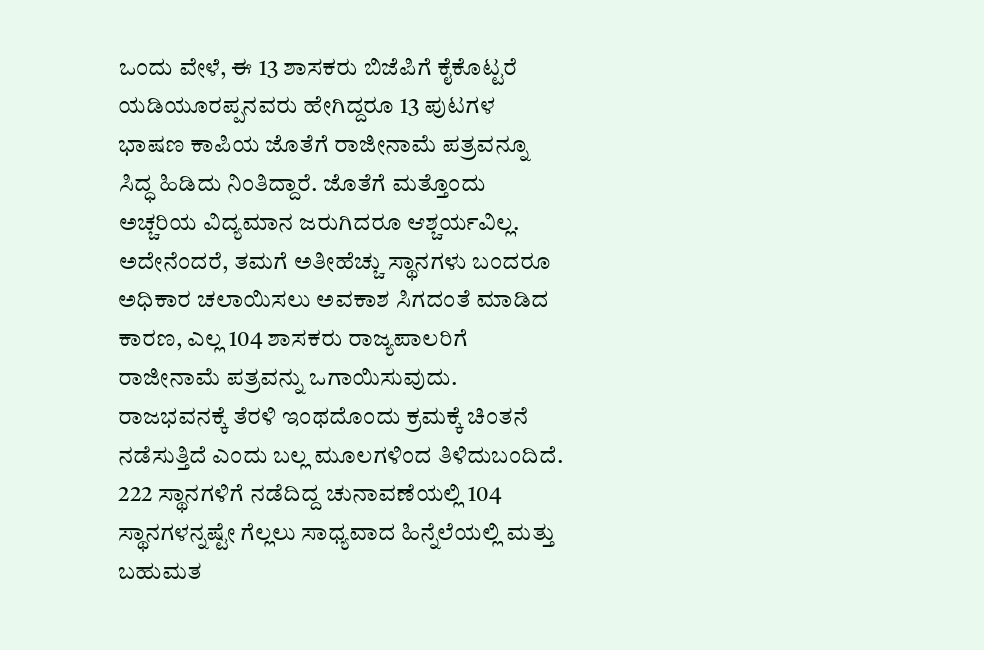ಒಂದು ವೇಳೆ, ಈ 13 ಶಾಸಕರು ಬಿಜೆಪಿಗೆ ಕೈಕೊಟ್ಟರೆ ಯಡಿಯೂರಪ್ಪನವರು ಹೇಗಿದ್ದರೂ 13 ಪುಟಗಳ ಭಾಷಣ ಕಾಪಿಯ ಜೊತೆಗೆ ರಾಜೀನಾಮೆ ಪತ್ರವನ್ನೂ ಸಿದ್ಧ ಹಿಡಿದು ನಿಂತಿದ್ದಾರೆ. ಜೊತೆಗೆ ಮತ್ತೊಂದು ಅಚ್ಚರಿಯ ವಿದ್ಯಮಾನ ಜರುಗಿದರೂ ಆಶ್ಚರ್ಯವಿಲ್ಲ.
ಅದೇನೆಂದರೆ, ತಮಗೆ ಅತೀಹೆಚ್ಚು ಸ್ಥಾನಗಳು ಬಂದರೂ ಅಧಿಕಾರ ಚಲಾಯಿಸಲು ಅವಕಾಶ ಸಿಗದಂತೆ ಮಾಡಿದ ಕಾರಣ, ಎಲ್ಲ 104 ಶಾಸಕರು ರಾಜ್ಯಪಾಲರಿಗೆ ರಾಜೀನಾಮೆ ಪತ್ರವನ್ನು ಒಗಾಯಿಸುವುದು. ರಾಜಭವನಕ್ಕೆ ತೆರಳಿ ಇಂಥದೊಂದು ಕ್ರಮಕ್ಕೆ ಚಿಂತನೆ ನಡೆಸುತ್ತಿದೆ ಎಂದು ಬಲ್ಲ ಮೂಲಗಳಿಂದ ತಿಳಿದುಬಂದಿದೆ.
222 ಸ್ಥಾನಗಳಿಗೆ ನಡೆದಿದ್ದ ಚುನಾವಣೆಯಲ್ಲಿ 104 ಸ್ಥಾನಗಳನ್ನಷ್ಟೇ ಗೆಲ್ಲಲು ಸಾಧ್ಯವಾದ ಹಿನ್ನೆಲೆಯಲ್ಲಿ ಮತ್ತು ಬಹುಮತ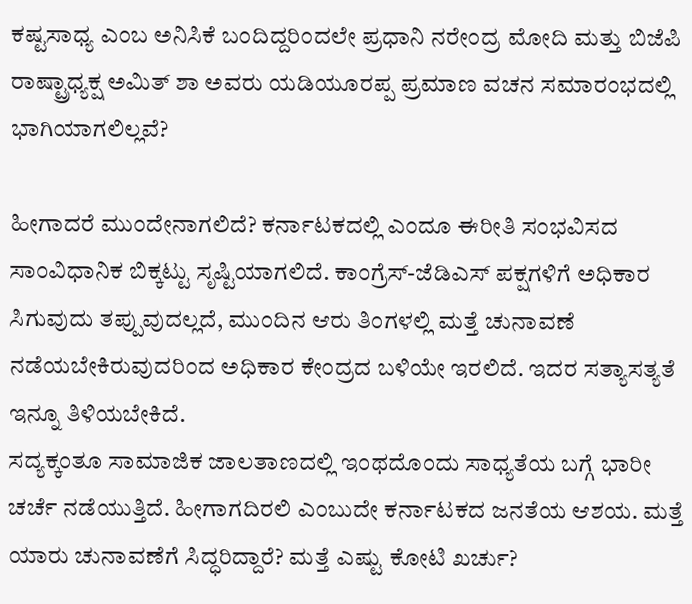ಕಷ್ಟಸಾಧ್ಯ ಎಂಬ ಅನಿಸಿಕೆ ಬಂದಿದ್ದರಿಂದಲೇ ಪ್ರಧಾನಿ ನರೇಂದ್ರ ಮೋದಿ ಮತ್ತು ಬಿಜೆಪಿ ರಾಷ್ಟ್ರಾಧ್ಯಕ್ಷ ಅಮಿತ್ ಶಾ ಅವರು ಯಡಿಯೂರಪ್ಪ ಪ್ರಮಾಣ ವಚನ ಸಮಾರಂಭದಲ್ಲಿ ಭಾಗಿಯಾಗಲಿಲ್ಲವೆ?

ಹೀಗಾದರೆ ಮುಂದೇನಾಗಲಿದೆ? ಕರ್ನಾಟಕದಲ್ಲಿ ಎಂದೂ ಈರೀತಿ ಸಂಭವಿಸದ ಸಾಂವಿಧಾನಿಕ ಬಿಕ್ಕಟ್ಟು ಸೃಷ್ಟಿಯಾಗಲಿದೆ. ಕಾಂಗ್ರೆಸ್-ಜೆಡಿಎಸ್ ಪಕ್ಷಗಳಿಗೆ ಅಧಿಕಾರ ಸಿಗುವುದು ತಪ್ಪುವುದಲ್ಲದೆ, ಮುಂದಿನ ಆರು ತಿಂಗಳಲ್ಲಿ ಮತ್ತೆ ಚುನಾವಣೆ ನಡೆಯಬೇಕಿರುವುದರಿಂದ ಅಧಿಕಾರ ಕೇಂದ್ರದ ಬಳಿಯೇ ಇರಲಿದೆ. ಇದರ ಸತ್ಯಾಸತ್ಯತೆ ಇನ್ನೂ ತಿಳಿಯಬೇಕಿದೆ.
ಸದ್ಯಕ್ಕಂತೂ ಸಾಮಾಜಿಕ ಜಾಲತಾಣದಲ್ಲಿ ಇಂಥದೊಂದು ಸಾಧ್ಯತೆಯ ಬಗ್ಗೆ ಭಾರೀ ಚರ್ಚೆ ನಡೆಯುತ್ತಿದೆ. ಹೀಗಾಗದಿರಲಿ ಎಂಬುದೇ ಕರ್ನಾಟಕದ ಜನತೆಯ ಆಶಯ. ಮತ್ತೆ ಯಾರು ಚುನಾವಣೆಗೆ ಸಿದ್ಧರಿದ್ದಾರೆ? ಮತ್ತೆ ಎಷ್ಟು ಕೋಟಿ ಖರ್ಚು?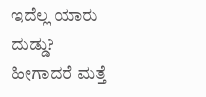ಇದೆಲ್ಲ ಯಾರು ದುಡ್ಡು? ಹೀಗಾದರೆ ಮತ್ತೆ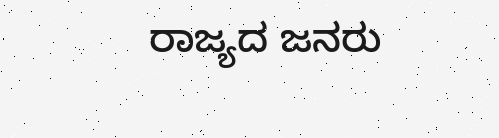ರಾಜ್ಯದ ಜನರು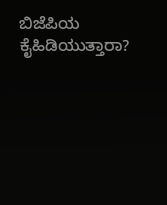ಬಿಜೆಪಿಯ ಕೈಹಿಡಿಯುತ್ತಾರಾ?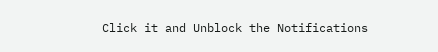Click it and Unblock the Notifications